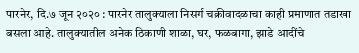पारनेर, दि.७ जून २०२० : पारनेर तालुक्याला निसर्ग चक्रीवादळाचा काही प्रमाणात तडाखा बसला आहे. तालुक्यातील अनेक ठिकाणी शाळा, घर, फळबागा, झाडे आदींचे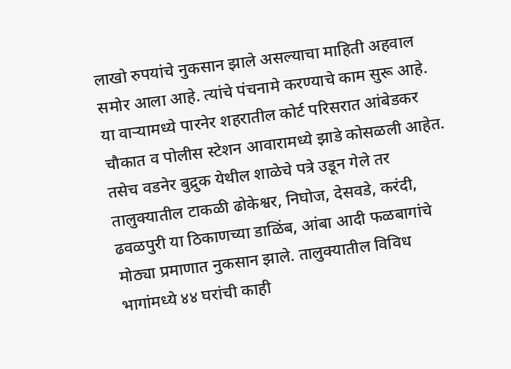लाखो रुपयांचे नुकसान झाले असल्याचा माहिती अहवाल समोर आला आहे. त्यांचे पंचनामे करण्याचे काम सुरू आहे.
या वाऱ्यामध्ये पारनेर शहरातील कोर्ट परिसरात आंबेडकर चौकात व पोलीस स्टेशन आवारामध्ये झाडे कोसळली आहेत.
तसेच वडनेर बुद्रुक येथील शाळेचे पत्रे उडून गेले तर तालुक्यातील टाकळी ढोकेश्वर, निघोज, देसवडे, करंदी, ढवळपुरी या ठिकाणच्या डाळिंब, आंबा आदी फळबागांचे मोठ्या प्रमाणात नुकसान झाले. तालुक्यातील विविध भागांमध्ये ४४ घरांची काही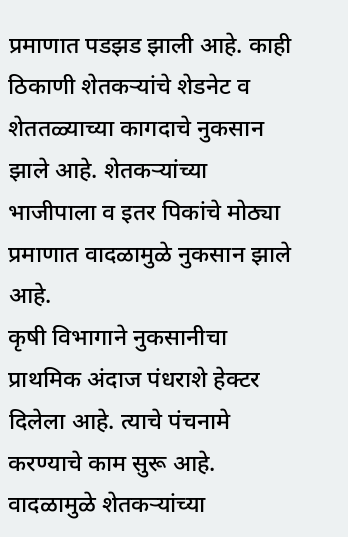प्रमाणात पडझड झाली आहे. काही ठिकाणी शेतकऱ्यांचे शेडनेट व शेततळ्याच्या कागदाचे नुकसान झाले आहे. शेतकऱ्यांच्या भाजीपाला व इतर पिकांचे मोठ्या प्रमाणात वादळामुळे नुकसान झाले आहे.
कृषी विभागाने नुकसानीचा प्राथमिक अंदाज पंधराशे हेक्टर दिलेला आहे. त्याचे पंचनामे करण्याचे काम सुरू आहे.
वादळामुळे शेतकऱ्यांच्या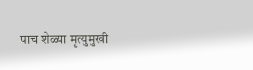पाच शेळ्या मृत्युमुखी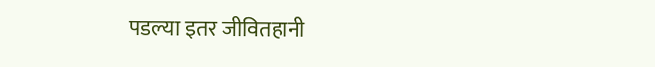पडल्या इतर जीवितहानी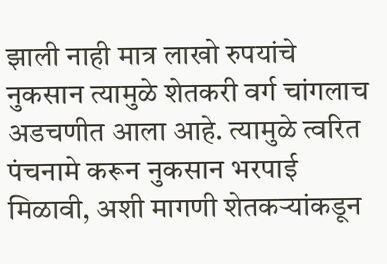झाली नाही मात्र लाखो रुपयांचे नुकसान त्यामुळे शेतकरी वर्ग चांगलाच अडचणीत आला आहे. त्यामुळे त्वरित पंचनामे करून नुकसान भरपाई मिळावी, अशी मागणी शेतकऱ्यांकडून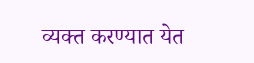व्यक्त करण्यात येत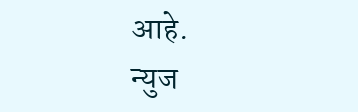आहे.
न्युज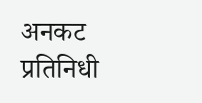अनकट प्रतिनिधी